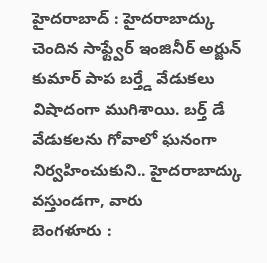హైదరాబాద్ : హైదరాబాద్కు చెందిన సాఫ్ట్వేర్ ఇంజినీర్ అర్జున్ కుమార్ పాప బర్త్డే వేడుకలు విషాదంగా ముగిశాయి. బర్త్ డే వేడుకలను గోవాలో ఘనంగా నిర్వహించుకుని.. హైదరాబాద్కు వస్తుండగా, వారు
బెంగళూరు :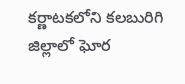కర్ణాటకలోని కలబురిగి జిల్లాలో ఘోర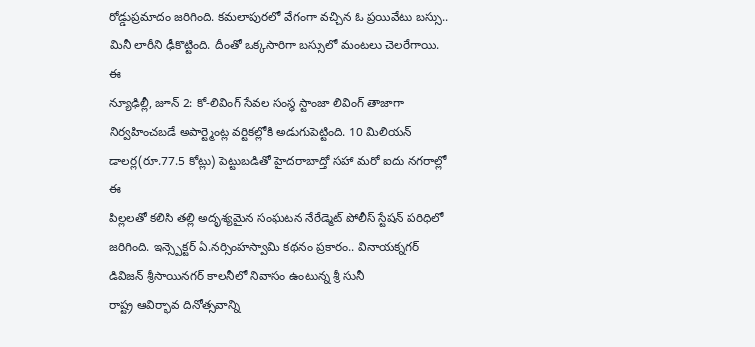రోడ్డుప్రమాదం జరిగింది. కమలాపురలో వేగంగా వచ్చిన ఓ ప్రయివేటు బస్సు.. మినీ లారీని ఢీకొట్టింది. దీంతో ఒక్కసారిగా బస్సులో మంటలు చెలరేగాయి. ఈ
న్యూఢిల్లీ, జూన్ 2: కో-లివింగ్ సేవల సంస్థ స్టాంజా లివింగ్ తాజాగా నిర్వహించబడే అపార్ట్మెంట్ల వర్టికల్లోకి అడుగుపెట్టింది. 10 మిలియన్ డాలర్ల(రూ.77.5 కోట్లు) పెట్టుబడితో హైదరాబాద్తో సహా మరో ఐదు నగరాల్లో ఈ
పిల్లలతో కలిసి తల్లి అదృశ్యమైన సంఘటన నేరేడ్మెట్ పోలీస్ స్టేషన్ పరిధిలో జరిగింది. ఇన్స్పెక్టర్ ఏ.నర్సింహస్వామి కథనం ప్రకారం.. వినాయక్నగర్ డివిజన్ శ్రీసాయినగర్ కాలనీలో నివాసం ఉంటున్న శ్రీ సునీ
రాష్ట్ర ఆవిర్భావ దినోత్సవాన్ని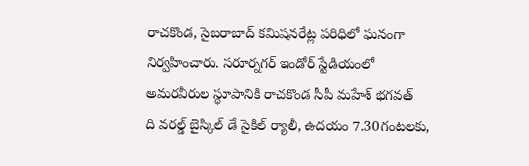రాచకొండ, సైబరాబాద్ కమిషనరేట్ల పరిధిలో ఘనంగా నిర్వహించారు. సరూర్నగర్ ఇండోర్ స్టేడియంలో అమరవీరుల స్థూపానికి రాచకొండ సీపీ మహేశ్ భగవత్
ది వరల్డ్ బైస్కిల్ డే సైకిల్ ర్యాలీ, ఉదయం 7.30గంటలకు,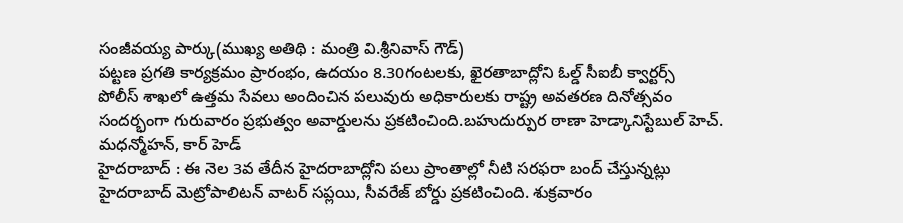సంజీవయ్య పార్కు(ముఖ్య అతిథి : మంత్రి వి.శ్రీనివాస్ గౌడ్)
పట్టణ ప్రగతి కార్యక్రమం ప్రారంభం, ఉదయం 8.30గంటలకు, ఖైరతాబాద్లోని ఓల్డ్ సీఐబీ క్వార్టర్స్
పోలీస్ శాఖలో ఉత్తమ సేవలు అందించిన పలువురు అధికారులకు రాష్ట్ర అవతరణ దినోత్సవం సందర్భంగా గురువారం ప్రభుత్వం అవార్డులను ప్రకటించింది.బహుదుర్పుర ఠాణా హెడ్కానిస్టేబుల్ హెచ్. మధన్మోహన్, కార్ హెడ్
హైదరాబాద్ : ఈ నెల 3వ తేదీన హైదరాబాద్లోని పలు ప్రాంతాల్లో నీటి సరఫరా బంద్ చేస్తున్నట్లు హైదరాబాద్ మెట్రోపాలిటన్ వాటర్ సప్లయి, సీవరేజ్ బోర్డు ప్రకటించింది. శుక్రవారం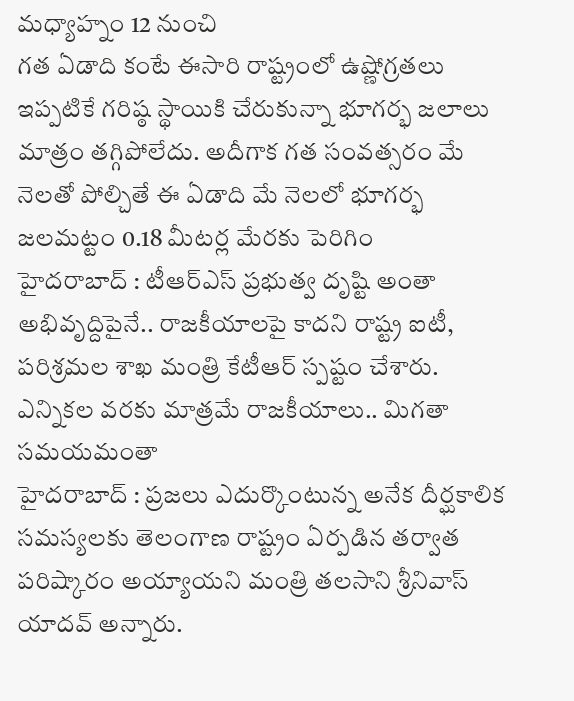మధ్యాహ్నం 12 నుంచి
గత ఏడాది కంటే ఈసారి రాష్ట్రంలో ఉష్ణోగ్రతలు ఇప్పటికే గరిష్ఠ స్థాయికి చేరుకున్నా భూగర్భ జలాలు మాత్రం తగ్గిపోలేదు. అదీగాక గత సంవత్సరం మే నెలతో పోల్చితే ఈ ఏడాది మే నెలలో భూగర్భ జలమట్టం 0.18 మీటర్ల మేరకు పెరిగిం
హైదరాబాద్ : టీఆర్ఎస్ ప్రభుత్వ దృష్టి అంతా అభివృద్దిపైనే.. రాజకీయాలపై కాదని రాష్ట్ర ఐటీ, పరిశ్రమల శాఖ మంత్రి కేటీఆర్ స్పష్టం చేశారు. ఎన్నికల వరకు మాత్రమే రాజకీయాలు.. మిగతా సమయమంతా
హైదరాబాద్ : ప్రజలు ఎదుర్కొంటున్న అనేక దీర్ఘకాలిక సమస్యలకు తెలంగాణ రాష్ట్రం ఏర్పడిన తర్వాత పరిష్కారం అయ్యాయని మంత్రి తలసాని శ్రీనివాస్ యాదవ్ అన్నారు.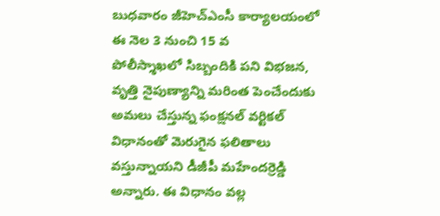బుధవారం జీహెచ్ఎంసీ కార్యాలయంలో ఈ నెల 3 నుంచి 15 వ
పోలీస్శాఖలో సిబ్బందికి పని విభజన, వృత్తి నైపుణ్యాన్ని మరింత పెంచేందుకు అమలు చేస్తున్న ఫంక్షనల్ వర్టికల్ విధానంతో మెరుగైన ఫలితాలు వస్తున్నాయని డీజీపీ మహేందర్రెడ్డి అన్నారు. ఈ విధానం వల్ల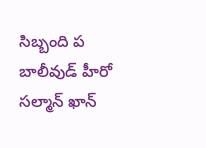సిబ్బంది ప
బాలీవుడ్ హీరో సల్మాన్ ఖాన్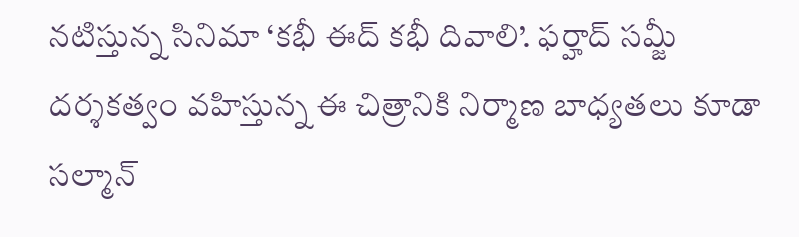నటిస్తున్న సినిమా ‘కభీ ఈద్ కభీ దివాలి’. ఫర్హాద్ సమ్జీ దర్శకత్వం వహిస్తున్న ఈ చిత్రానికి నిర్మాణ బాధ్యతలు కూడా సల్మాన్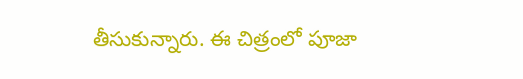తీసుకున్నారు. ఈ చిత్రంలో పూజా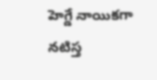హెగ్డే నాయికగా నటిస్త